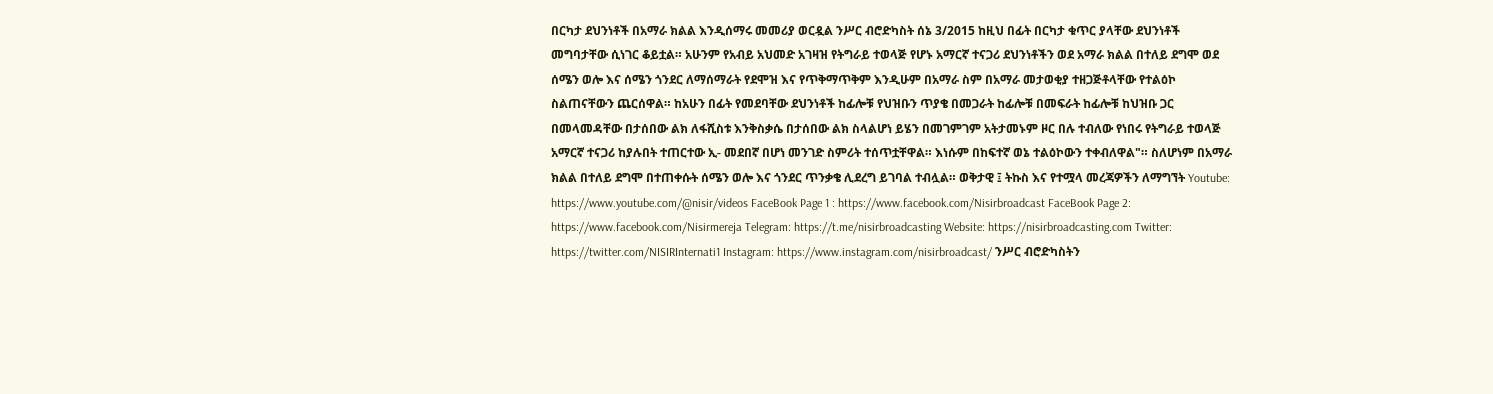በርካታ ደህንነቶች በአማራ ክልል እንዲሰማሩ መመሪያ ወርዷል ንሥር ብሮድካስት ሰኔ 3/2015 ከዚህ በፊት በርካታ ቁጥር ያላቸው ደህንነቶች መግባታቸው ሲነገር ቆይቷል። አሁንም የአብይ አህመድ አገዛዝ የትግራይ ተወላጅ የሆኑ አማርኛ ተናጋሪ ደህንነቶችን ወደ አማራ ክልል በተለይ ደግሞ ወደ ሰሜን ወሎ እና ሰሜን ጎንደር ለማሰማራት የደሞዝ እና የጥቅማጥቅም እንዲሁም በአማራ ስም በአማራ መታወቂያ ተዘጋጅቶላቸው የተልዕኮ ስልጠናቸውን ጨርሰዋል። ከአሁን በፊት የመደባቸው ደህንነቶች ከፊሎቹ የህዝቡን ጥያቄ በመጋራት ከፊሎቹ በመፍራት ከፊሎቹ ከህዝቡ ጋር በመላመዳቸው በታሰበው ልክ ለፋሺስቱ እንቅስቃሴ በታሰበው ልክ ስላልሆነ ይሄን በመገምገም አትታመኑም ዞር በሉ ተብለው የነበሩ የትግራይ ተወላጅ አማርኛ ተናጋሪ ከያሉበት ተጠርተው ኢ- መደበኛ በሆነ መንገድ ስምሪት ተሰጥቷቸዋል። እነሱም በከፍተኛ ወኔ ተልዕኮውን ተቀብለዋል"። ስለሆነም በአማራ ክልል በተለይ ደግሞ በተጠቀሱት ሰሜን ወሎ እና ጎንደር ጥንቃቄ ሊደረግ ይገባል ተብሏል። ወቅታዊ ፤ ትኩስ እና የተሟላ መረጃዎችን ለማግኘት Youtube: https://www.youtube.com/@nisir/videos FaceBook Page 1 : https://www.facebook.com/Nisirbroadcast FaceBook Page 2: https://www.facebook.com/Nisirmereja Telegram: https://t.me/nisirbroadcasting Website: https://nisirbroadcasting.com Twitter: https://twitter.com/NISIRInternati1 Instagram: https://www.instagram.com/nisirbroadcast/ ንሥር ብሮድካስትን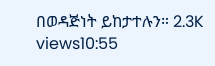በወዳጅነት ይከታተሉን። 2.3K views10:55